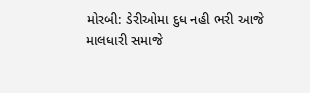મોરબી: ડેરીઓમા દુધ નહી ભરી આજે માલધારી સમાજે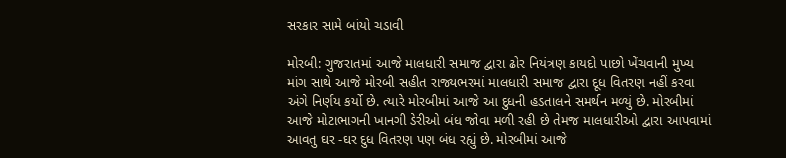સરકાર સામે બાંયો ચડાવી

મોરબી: ગુજરાતમાં આજે માલધારી સમાજ દ્વારા ઢોર નિયંત્રણ કાયદો પાછો ખેંચવાની મુખ્ય માંગ સાથે આજે મોરબી સહીત રાજ્યભરમાં માલધારી સમાજ દ્વારા દૂધ વિતરણ નહીં કરવા અંગે નિર્ણય કર્યો છે. ત્યારે મોરબીમાં આજે આ દુધની હડતાલને સમર્થન મળ્યું છે. મોરબીમાં આજે મોટાભાગની ખાનગી ડેરીઓ બંધ જોવા મળી રહી છે તેમજ માલધારીઓ દ્વારા આપવામાં આવતુ ઘર -ઘર દુધ વિતરણ પણ બંધ રહ્યું છે. મોરબીમાં આજે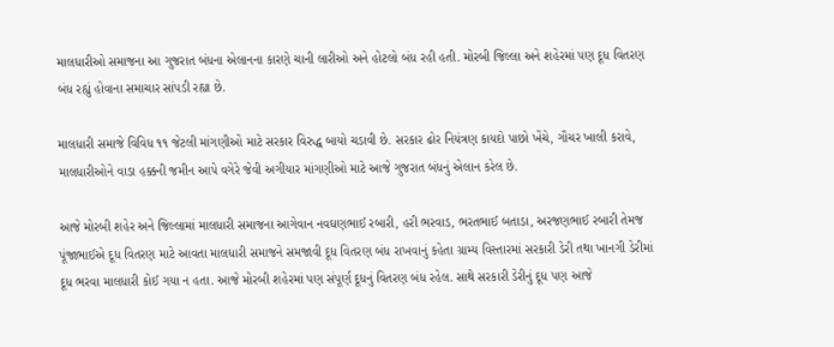માલધારીઓ સમાજના આ ગુજરાત બંધના એલાનના કારણે ચાની લારીઓ અને હોટલો બંધ રહી હતી. મોરબી જિલ્લા અને શહેરમાં પણ દૂધ વિતરણ બંધ રહ્યું હોવાના સમાચાર સાંપડી રહ્યા છે.

માલધારી સમાજે વિવિધ ૧૧ જેટલી માંગણીઓ માટે સરકાર વિરુદ્ધ બાયો ચડાવી છે. સરકાર ઢોર નિયંત્રણ કાયદો પાછો ખેંચે, ગૌચર ખાલી કરાવે, માલધારીઓને વાડા હક્કની જમીન આપે વગેરે જેવી અગીયાર માંગણીઓ માટે આજે ગુજરાત બંધનું એલાન કરેલ છે.

આજે મોરબી શહેર અને જિલ્લામાં માલધારી સમાજના આગેવાન નવઘણભાઈ રબારી, હરી ભરવાડ, ભરતભાઈ બતાડા, અરજણભાઈ રબારી તેમજ પૂંજાભાઈએ દૂધ વિતરણ માટે આવતા માલધારી સમાજને સમજાવી દૂધ વિતરણ બંધ રાખવાનું કહેતા ગ્રામ્ય વિસ્તારમાં સરકારી ડેરી તથા ખાનગી ડેરીમાં દૂધ ભરવા માલધારી કોઈ ગયા ન હતા. આજે મોરબી શહેરમાં પણ સંપૂર્ણ દૂધનું વિતરણ બંધ રહેલ. સાથે સરકારી ડેરીનું દૂધ પણ આજે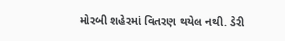મોરબી શહેરમાં વિતરણ થયેલ નથી. ડેરી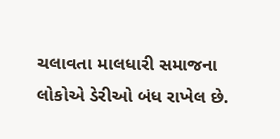ચલાવતા માલધારી સમાજના લોકોએ ડેરીઓ બંધ રાખેલ છે.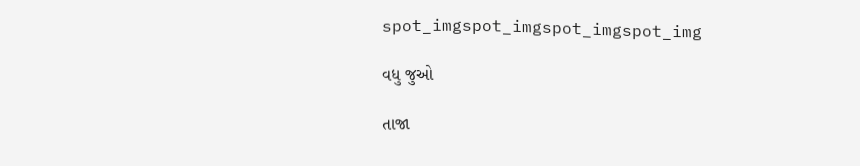spot_imgspot_imgspot_imgspot_img

વધુ જુઓ

તાજા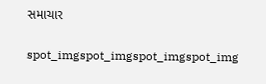સમાચાર

spot_imgspot_imgspot_imgspot_img